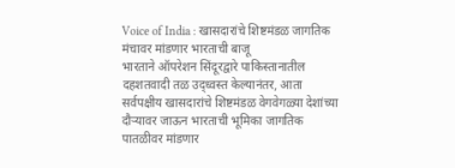Voice of India : खासदारांचे शिष्टमंडळ जागतिक मंचावर मांडणार भारताची बाजू
भारताने ऑपरेशन सिंदूरद्वारे पाकिस्तानातील दहशतवादी तळ उद्ध्वस्त केल्यानंतर, आता सर्वपक्षीय खासदारांचे शिष्टमंडळ वेगवेगळ्या देशांच्या दौऱ्यावर जाऊन भारताची भूमिका जागतिक पातळीवर मांडणार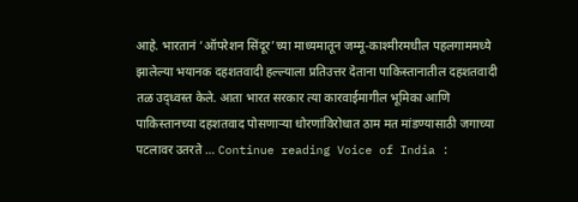आहे. भारतानं ‘ऑपरेशन सिंदूर’च्या माध्यमातून जम्मू-काश्मीरमधील पहलगाममध्ये झालेल्या भयानक दहशतवादी हल्ल्याला प्रतिउत्तर देताना पाकिस्तानातील दहशतवादी तळ उद्ध्वस्त केले. आता भारत सरकार त्या कारवाईमागील भूमिका आणि पाकिस्तानच्या दहशतवाद पोसणाऱ्या धोरणांविरोधात ठाम मत मांडण्यासाठी जगाच्या पटलावर उतरते … Continue reading Voice of India :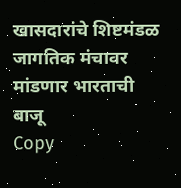खासदारांचे शिष्टमंडळ जागतिक मंचावर मांडणार भारताची बाजू
Copy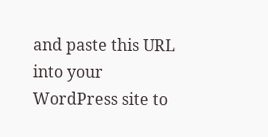and paste this URL into your WordPress site to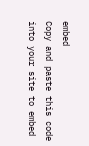embed
Copy and paste this code into your site to embed